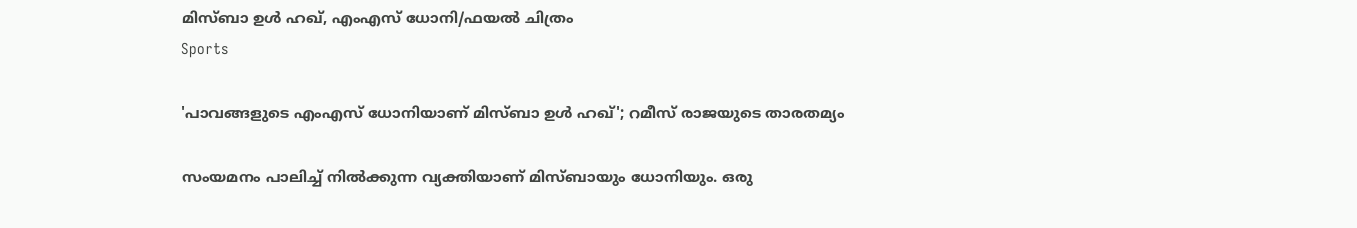മിസ്ബാ ഉള്‍ ഹഖ്, എംഎസ് ധോനി/ഫയല്‍ ചിത്രം
Sports

'പാവങ്ങളുടെ എംഎസ് ധോനിയാണ് മിസ്ബാ ഉള്‍ ഹഖ്'; റമീസ് രാജയുടെ താരതമ്യം

സംയമനം പാലിച്ച് നില്‍ക്കുന്ന വ്യക്തിയാണ് മിസ്ബായും ധോനിയും. ഒരു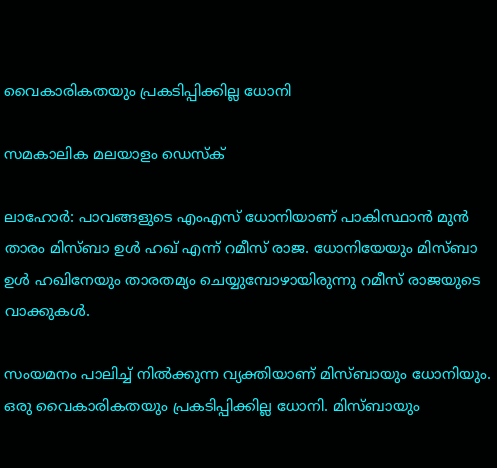വൈകാരികതയും പ്രകടിപ്പിക്കില്ല ധോനി

സമകാലിക മലയാളം ഡെസ്ക്

ലാഹോര്‍: പാവങ്ങളുടെ എംഎസ് ധോനിയാണ് പാകിസ്ഥാന്‍ മുന്‍ താരം മിസ്ബാ ഉള്‍ ഹഖ് എന്ന് റമീസ് രാജ. ധോനിയേയും മിസ്ബാ ഉള്‍ ഹഖിനേയും താരതമ്യം ചെയ്യുമ്പോഴായിരുന്നു റമീസ് രാജയുടെ വാക്കുകള്‍.

സംയമനം പാലിച്ച് നില്‍ക്കുന്ന വ്യക്തിയാണ് മിസ്ബായും ധോനിയും. ഒരു വൈകാരികതയും പ്രകടിപ്പിക്കില്ല ധോനി. മിസ്ബായും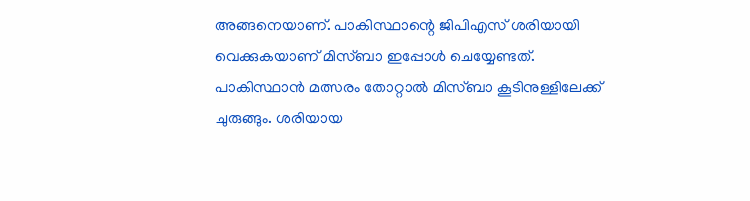അങ്ങനെയാണ്. പാകിസ്ഥാന്റെ ജിപിഎസ് ശരിയായി വെക്കുകയാണ് മിസ്ബാ ഇപ്പോള്‍ ചെയ്യേണ്ടത്. പാകിസ്ഥാന്‍ മത്സരം തോറ്റാല്‍ മിസ്ബാ കൂടിനുള്ളിലേക്ക് ചുരുങ്ങും. ശരിയായ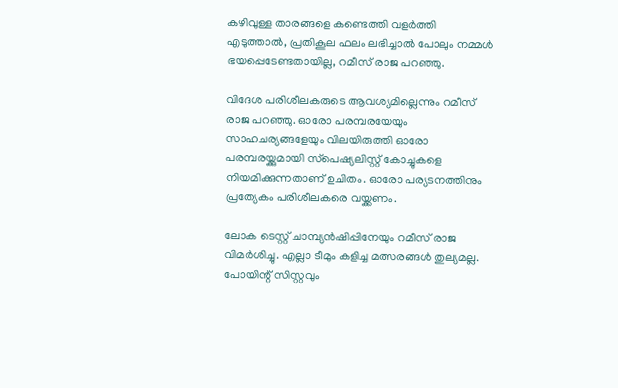കഴിവുള്ള താരങ്ങളെ കണ്ടെത്തി വളര്‍ത്തി എടുത്താല്‍, പ്രതികൂല ഫലം ലഭിച്ചാല്‍ പോലും നമ്മള്‍ ഭയപ്പെടേണ്ടതായില്ല, റമീസ് രാജ പറഞ്ഞു.

വിദേശ പരിശീലകരുടെ ആവശ്യമില്ലെന്നും റമീസ് രാജ പറഞ്ഞു. ഓരോ പരമ്പരയേയും സാഹചര്യങ്ങളേയും വിലയിരുത്തി ഓരോ പരമ്പരയ്ക്കുമായി സ്‌പെഷ്യലിസ്റ്റ് കോച്ചുകളെ നിയമിക്കുന്നതാണ് ഉചിതം. ഓരോ പര്യടനത്തിനും പ്രത്യേകം പരിശീലകരെ വയ്ക്കണം.

ലോക ടെസ്റ്റ് ചാമ്പ്യന്‍ഷിപ്പിനേയും റമീസ് രാജ വിമര്‍ശിച്ചു. എല്ലാ ടീമും കളിച്ച മത്സരങ്ങള്‍ തുല്യമല്ല. പോയിന്റ് സിസ്റ്റവും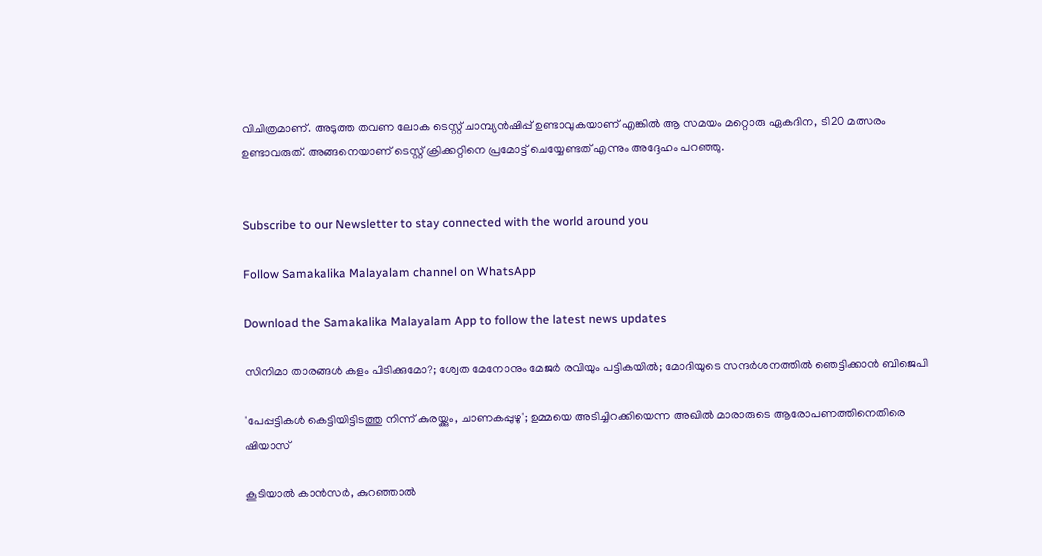വിചിത്രമാണ്. അടുത്ത തവണ ലോക ടെസ്റ്റ് ചാമ്പ്യന്‍ഷിപ്പ് ഉണ്ടാവുകയാണ് എങ്കില്‍ ആ സമയം മറ്റൊരു ഏകദിന, ടി20 മത്സരം ഉണ്ടാവരുത്. അങ്ങനെയാണ് ടെസ്റ്റ് ക്രിക്കറ്റിനെ പ്രമോട്ട് ചെയ്യേണ്ടത് എന്നും അദ്ദേഹം പറഞ്ഞു.


Subscribe to our Newsletter to stay connected with the world around you

Follow Samakalika Malayalam channel on WhatsApp

Download the Samakalika Malayalam App to follow the latest news updates

സിനിമാ താരങ്ങള്‍ കളം പിടിക്കുമോ?; ശ്വേത മേനോനും മേജര്‍ രവിയും പട്ടികയില്‍; മോദിയുടെ സന്ദര്‍ശനത്തില്‍ ഞെട്ടിക്കാന്‍ ബിജെപി

'പേപ്പട്ടികള്‍ കെട്ടിയിട്ടിടത്തു നിന്ന് കുരയ്ക്കും, ചാണകപ്പുഴു'; ഉമ്മയെ അടിച്ചിറക്കിയെന്ന അഖില്‍ മാരാരുടെ ആരോപണത്തിനെതിരെ ഷിയാസ്

കൂടിയാൽ കാൻസർ, കുറഞ്ഞാൽ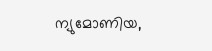ന്യുമോണിയ,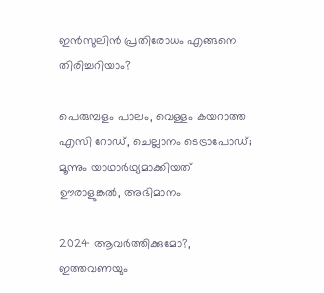ഇൻസുലിൻ പ്രതിരോധം എങ്ങനെ തിരിച്ചറിയാം?

പെരുമ്പളം പാലം, വെള്ളം കയറാത്ത എസി റോഡ്, ചെല്ലാനം ടെട്രാപോഡ്; മൂന്നും യാഥാര്‍ഥ്യമാക്കിയത് ഊരാളുങ്കല്‍, അഭിമാനം

2024 ആവര്‍ത്തിക്കുമോ?, ഇത്തവണയും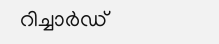റിച്ചാര്‍ഡ്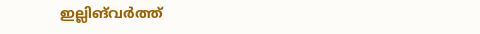ഇല്ലിങ്‌വർത്ത്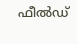ഫീല്‍ഡ്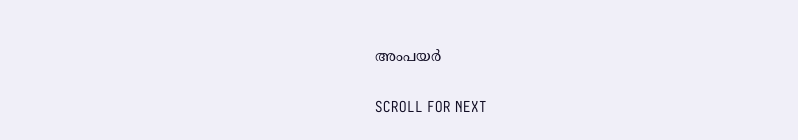അംപയർ

SCROLL FOR NEXT